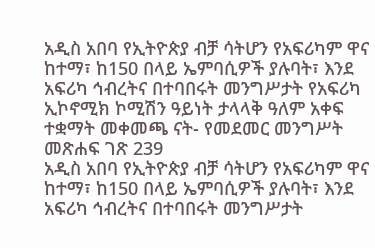አዲስ አበባ የኢትዮጵያ ብቻ ሳትሆን የአፍሪካም ዋና ከተማ፣ ከ150 በላይ ኤምባሲዎች ያሉባት፣ እንደ አፍሪካ ኅብረትና በተባበሩት መንግሥታት የአፍሪካ ኢኮኖሚክ ኮሚሽን ዓይነት ታላላቅ ዓለም አቀፍ ተቋማት መቀመጫ ናት- የመደመር መንግሥት መጽሐፍ ገጽ 239
አዲስ አበባ የኢትዮጵያ ብቻ ሳትሆን የአፍሪካም ዋና ከተማ፣ ከ150 በላይ ኤምባሲዎች ያሉባት፣ እንደ አፍሪካ ኅብረትና በተባበሩት መንግሥታት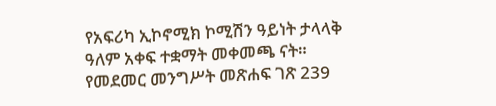የአፍሪካ ኢኮኖሚክ ኮሚሽን ዓይነት ታላላቅ ዓለም አቀፍ ተቋማት መቀመጫ ናት።
የመደመር መንግሥት መጽሐፍ ገጽ 239